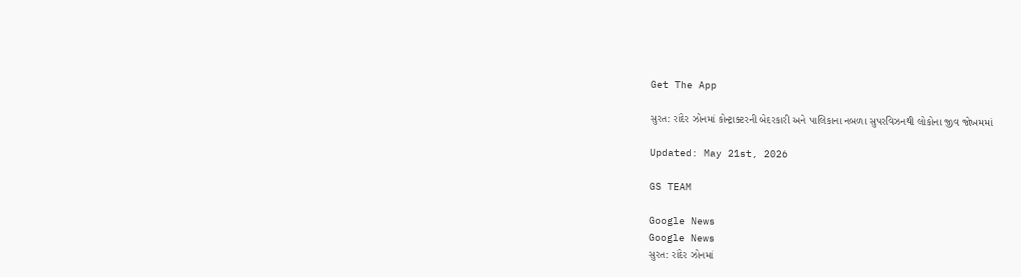Get The App

સુરત: રાંદેર ઝોનમાં કોન્ટ્રાક્ટરની બેદરકારી અને પાલિકાના નબળા સુપરવિઝનથી લોકોના જીવ જોખમમાં

Updated: May 21st, 2026

GS TEAM

Google News
Google News
સુરત: રાંદેર ઝોનમાં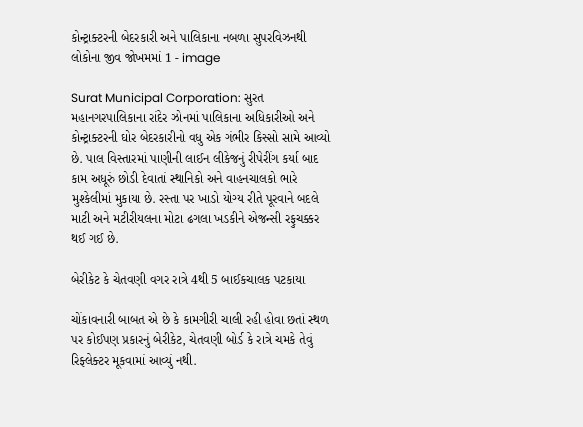કોન્ટ્રાક્ટરની બેદરકારી અને પાલિકાના નબળા સુપરવિઝનથી લોકોના જીવ જોખમમાં 1 - image

Surat Municipal Corporation: સુરત મહાનગરપાલિકાના રાંદેર ઝોનમાં પાલિકાના અધિકારીઓ અને કોન્ટ્રાક્ટરની ઘોર બેદરકારીનો વધુ એક ગંભીર કિસ્સો સામે આવ્યો છે. પાલ વિસ્તારમાં પાણીની લાઈન લીકેજનું રીપેરીંગ કર્યા બાદ કામ અધૂરું છોડી દેવાતાં સ્થાનિકો અને વાહનચાલકો ભારે મુશ્કેલીમાં મુકાયા છે. રસ્તા પર ખાડો યોગ્ય રીતે પૂરવાને બદલે માટી અને મટીરીયલના મોટા ઢગલા ખડકીને એજન્સી રફુચક્કર થઈ ગઈ છે.

બેરીકેટ કે ચેતવણી વગર રાત્રે 4થી 5 બાઈકચાલક પટકાયા

ચોંકાવનારી બાબત એ છે કે કામગીરી ચાલી રહી હોવા છતાં સ્થળ પર કોઈપણ પ્રકારનું બેરીકેટ, ચેતવણી બોર્ડ કે રાત્રે ચમકે તેવું રિફ્લેક્ટર મૂકવામાં આવ્યું નથી.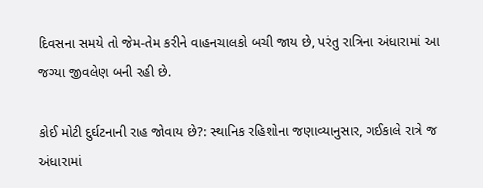દિવસના સમયે તો જેમ-તેમ કરીને વાહનચાલકો બચી જાય છે, પરંતુ રાત્રિના અંધારામાં આ જગ્યા જીવલેણ બની રહી છે.

કોઈ મોટી દુર્ઘટનાની રાહ જોવાય છે?: સ્થાનિક રહિશોના જણાવ્યાનુસાર, ગઈકાલે રાત્રે જ અંધારામાં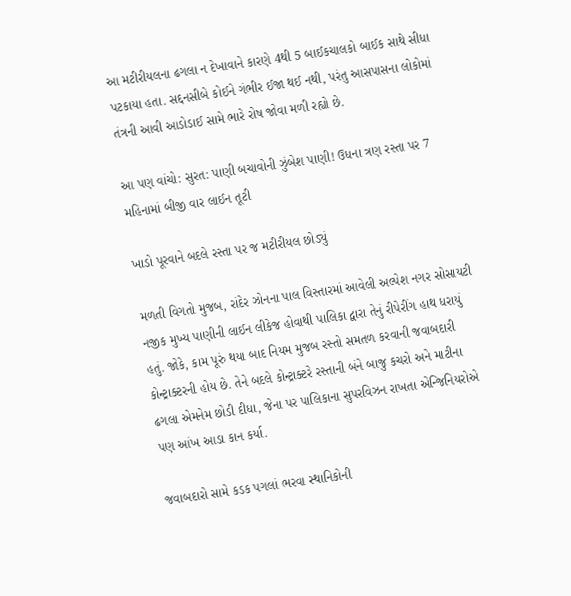આ મટીરીયલના ઢગલા ન દેખાવાને કારણે 4થી 5 બાઈકચાલકો બાઈક સાથે સીધા પટકાયા હતા. સદ્દનસીબે કોઈને ગંભીર ઈજા થઈ નથી, પરંતુ આસપાસના લોકોમાં તંત્રની આવી આડોડાઈ સામે ભારે રોષ જોવા મળી રહ્યો છે.

આ પણ વાંચો: સુરત: પાણી બચાવોની ઝુંબેશ પાણી! ઉધના ત્રણ રસ્તા પર 7 મહિનામાં બીજી વાર લાઈન તૂટી

ખાડો પૂરવાને બદલે રસ્તા પર જ મટીરીયલ છોડ્યું

મળતી વિગતો મુજબ, રાંદેર ઝોનના પાલ વિસ્તારમાં આવેલી અલ્પેશ નગર સોસાયટી નજીક મુખ્ય પાણીની લાઈન લીકેજ હોવાથી પાલિકા દ્વારા તેનું રીપેરીંગ હાથ ધરાયું હતું. જોકે, કામ પૂરું થયા બાદ નિયમ મુજબ રસ્તો સમતળ કરવાની જવાબદારી કોન્ટ્રાક્ટરની હોય છે. તેને બદલે કોન્ટ્રાક્ટરે રસ્તાની બંને બાજુ કચરો અને માટીના ઢગલા એમનેમ છોડી દીધા, જેના પર પાલિકાના સુપરવિઝન રાખતા એન્જિનિયરોએ પણ આંખ આડા કાન કર્યા.

જવાબદારો સામે કડક પગલાં ભરવા સ્થાનિકોની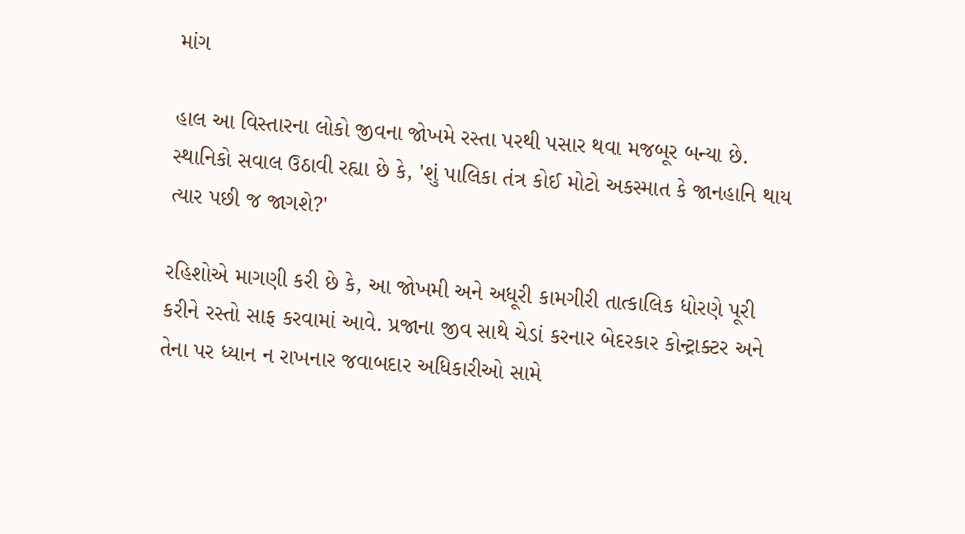માંગ

હાલ આ વિસ્તારના લોકો જીવના જોખમે રસ્તા પરથી પસાર થવા મજબૂર બન્યા છે. સ્થાનિકો સવાલ ઉઠાવી રહ્યા છે કે, 'શું પાલિકા તંત્ર કોઈ મોટો અકસ્માત કે જાનહાનિ થાય ત્યાર પછી જ જાગશે?'

રહિશોએ માગણી કરી છે કે, આ જોખમી અને અધૂરી કામગીરી તાત્કાલિક ધોરણે પૂરી કરીને રસ્તો સાફ કરવામાં આવે. પ્રજાના જીવ સાથે ચેડાં કરનાર બેદરકાર કોન્ટ્રાક્ટર અને તેના પર ધ્યાન ન રાખનાર જવાબદાર અધિકારીઓ સામે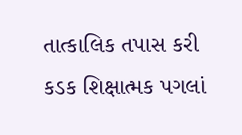તાત્કાલિક તપાસ કરી કડક શિક્ષાત્મક પગલાં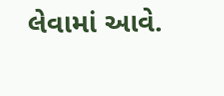લેવામાં આવે.